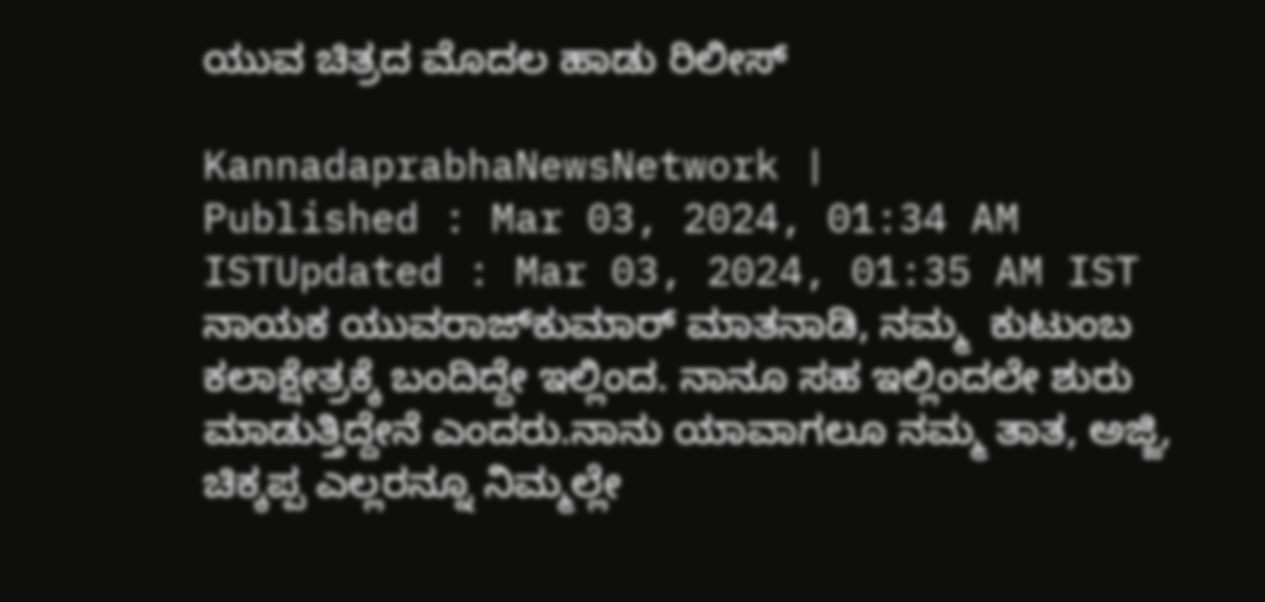ಯುವ ಚಿತ್ರದ ಮೊದಲ ಹಾಡು ರಿಲೀಸ್

KannadaprabhaNewsNetwork |
Published : Mar 03, 2024, 01:34 AM ISTUpdated : Mar 03, 2024, 01:35 AM IST
ನಾಯಕ ಯುವರಾಜ್‌ಕುಮಾರ್‌ ಮಾತನಾಡಿ, ನಮ್ಮ  ಕುಟುಂಬ ಕಲಾಕ್ಷೇತ್ರಕ್ಕೆ ಬಂದಿದ್ದೇ ಇಲ್ಲಿಂದ. ನಾನೂ ಸಹ ಇಲ್ಲಿಂದಲೇ ಶುರು ಮಾಡುತ್ತಿದ್ದೇನೆ ಎಂದರು.ನಾನು ಯಾವಾಗಲೂ ನಮ್ಮ ತಾತ, ಅಜ್ಜಿ, ಚಿಕ್ಕಪ್ಪ ಎಲ್ಲರನ್ನೂ ನಿಮ್ಮಲ್ಲೇ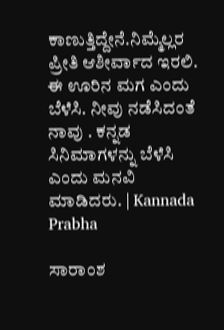ಕಾಣುತ್ತಿದ್ದೇನೆ.ನಿಮ್ಮೆಲ್ಲರ ಪ್ರೀತಿ ಆಶೀರ್ವಾದ ಇರಲಿ.  ಈ ಊರಿನ ಮಗ ಎಂದು ಬೆಳೆಸಿ. ನೀವು ನಡೆಸಿದಂತೆ ನಾವು . ಕನ್ನಡ ಸಿನಿಮಾಗಳನ್ನು ಬೆಳೆಸಿ ಎಂದು ಮನವಿ ಮಾಡಿದರು. | Kannada Prabha

ಸಾರಾಂಶ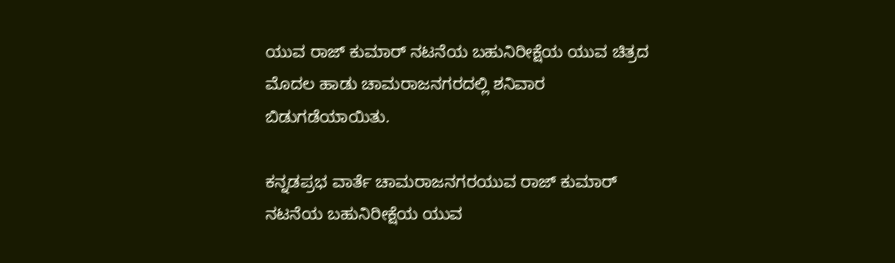ಯುವ ರಾಜ್ ಕುಮಾರ್ ನಟನೆಯ ಬಹುನಿರೀಕ್ಷೆಯ ಯುವ ಚಿತ್ರದ ಮೊದಲ ಹಾಡು ಚಾಮರಾಜನಗರದಲ್ಲಿ ಶನಿವಾರ ಬಿಡುಗಡೆಯಾಯಿತು.

ಕನ್ನಡಪ್ರಭ ವಾರ್ತೆ ಚಾಮರಾಜನಗರಯುವ ರಾಜ್ ಕುಮಾರ್ ನಟನೆಯ ಬಹುನಿರೀಕ್ಷೆಯ ಯುವ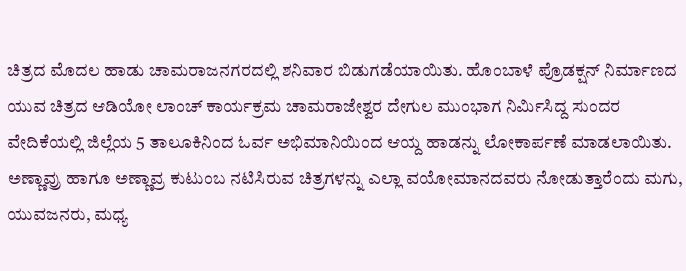ಚಿತ್ರದ ಮೊದಲ ಹಾಡು ಚಾಮರಾಜನಗರದಲ್ಲಿ ಶನಿವಾರ ಬಿಡುಗಡೆಯಾಯಿತು. ಹೊಂಬಾಳೆ ಪ್ರೊಡಕ್ಷನ್ ನಿರ್ಮಾಣದ ಯುವ ಚಿತ್ರದ ಆಡಿಯೋ ಲಾಂಚ್ ಕಾರ್ಯಕ್ರಮ ಚಾಮರಾಜೇಶ್ವರ ದೇಗುಲ ಮುಂಭಾಗ ನಿರ್ಮಿಸಿದ್ದ ಸುಂದರ ವೇದಿಕೆಯಲ್ಲಿ ಜಿಲ್ಲೆಯ 5 ತಾಲೂಕಿನಿಂದ ಓರ್ವ ಅಭಿಮಾನಿಯಿಂದ ಆಯ್ದ ಹಾಡನ್ನು ಲೋಕಾರ್ಪಣೆ ಮಾಡಲಾಯಿತು. ಅಣ್ಣಾವ್ರು ಹಾಗೂ ಅಣ್ಣಾವ್ರ ಕುಟುಂಬ ನಟಿಸಿರುವ ಚಿತ್ರಗಳನ್ನು ಎಲ್ಲಾ ವಯೋಮಾನದವರು ನೋಡುತ್ತಾರೆಂದು ಮಗು, ಯುವಜನರು, ಮಧ್ಯ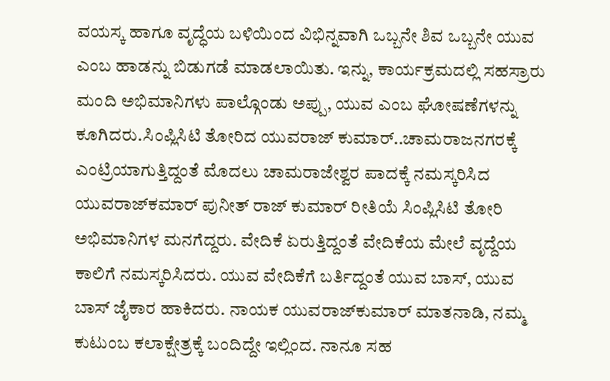ವಯಸ್ಕ ಹಾಗೂ ವೃದ್ಧೆಯ ಬಳಿಯಿಂದ ವಿಭಿನ್ನವಾಗಿ ಒಬ್ಬನೇ ಶಿವ ಒಬ್ಬನೇ ಯುವ ಎಂಬ ಹಾಡನ್ನು ಬಿಡುಗಡೆ ಮಾಡಲಾಯಿತು. ಇನ್ನು, ಕಾರ್ಯಕ್ರಮದಲ್ಲಿ ಸಹಸ್ರಾರು ಮಂದಿ ಅಭಿಮಾನಿಗಳು ಪಾಲ್ಗೊಂಡು ಅಪ್ಪು, ಯುವ ಎಂಬ ಘೋಷಣೆಗಳನ್ನು ಕೂಗಿದರು.ಸಿಂಪ್ಲಿಸಿಟಿ ತೋರಿದ ಯುವರಾಜ್ ಕುಮಾರ್..ಚಾಮರಾಜನಗರಕ್ಕೆ ಎಂಟ್ರಿಯಾಗುತ್ತಿದ್ದಂತೆ ಮೊದಲು ಚಾಮರಾಜೇಶ್ವರ ಪಾದಕ್ಕೆ ನಮಸ್ಕರಿಸಿದ ಯುವರಾಜ್‌ಕಮಾರ್‌ ಪುನೀತ್ ರಾಜ್ ಕುಮಾರ್ ರೀತಿಯೆ ಸಿಂಪ್ಲಿಸಿಟಿ ತೋರಿ ಅಭಿಮಾನಿಗಳ ಮನಗೆದ್ದರು. ವೇದಿಕೆ ಏರುತ್ತಿದ್ದಂತೆ ವೇದಿಕೆಯ ಮೇಲೆ ವೃದ್ದೆಯ ಕಾಲಿಗೆ ನಮಸ್ಕರಿಸಿದರು. ಯುವ ವೇದಿಕೆಗೆ ಬರ್ತಿದ್ದಂತೆ ಯುವ ಬಾಸ್, ಯುವ ಬಾಸ್ ಜೈಕಾರ ಹಾಕಿದರು. ನಾಯಕ ಯುವರಾಜ್‌ಕುಮಾರ್‌ ಮಾತನಾಡಿ, ನಮ್ಮ ಕುಟುಂಬ ಕಲಾಕ್ಷೇತ್ರಕ್ಕೆ ಬಂದಿದ್ದೇ ಇಲ್ಲಿಂದ. ನಾನೂ ಸಹ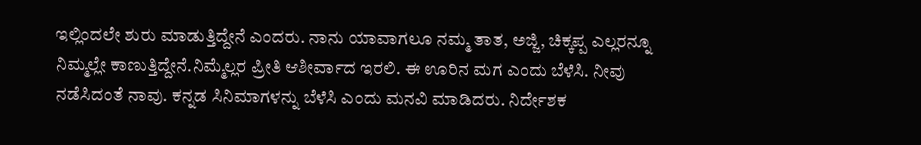ಇಲ್ಲಿಂದಲೇ ಶುರು ಮಾಡುತ್ತಿದ್ದೇನೆ ಎಂದರು. ನಾನು ಯಾವಾಗಲೂ ನಮ್ಮ ತಾತ, ಅಜ್ಜಿ, ಚಿಕ್ಕಪ್ಪ ಎಲ್ಲರನ್ನೂ ನಿಮ್ಮಲ್ಲೇ ಕಾಣುತ್ತಿದ್ದೇನೆ.ನಿಮ್ಮೆಲ್ಲರ ಪ್ರೀತಿ ಆಶೀರ್ವಾದ ಇರಲಿ. ಈ ಊರಿನ ಮಗ ಎಂದು ಬೆಳೆಸಿ. ನೀವು ನಡೆಸಿದಂತೆ ನಾವು. ಕನ್ನಡ ಸಿನಿಮಾಗಳನ್ನು ಬೆಳೆಸಿ ಎಂದು ಮನವಿ ಮಾಡಿದರು. ನಿರ್ದೇಶಕ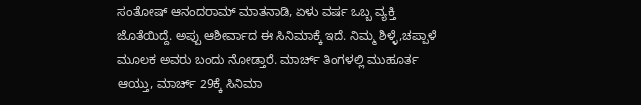ಸಂತೋಷ್ ಆನಂದರಾಮ್ ಮಾತನಾಡಿ, ಏಳು ವರ್ಷ ಒಬ್ಬ ವ್ಯಕ್ತಿ ಜೊತೆಯಿದ್ದೆ. ಅಪ್ಪು ಆಶೀರ್ವಾದ ಈ ಸಿನಿಮಾಕ್ಕೆ ಇದೆ. ನಿಮ್ಮ ಶಿಳ್ಳೆ,ಚಪ್ಪಾಳೆ ಮೂಲಕ ಅವರು ಬಂದು ನೋಡ್ತಾರೆ. ಮಾರ್ಚ್ ತಿಂಗಳಲ್ಲಿ ಮುಹೂರ್ತ ಆಯ್ತು, ಮಾರ್ಚ್ 29ಕ್ಕೆ ಸಿನಿಮಾ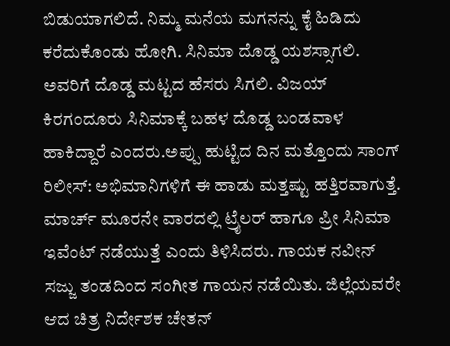ಬಿಡುಯಾಗಲಿದೆ. ನಿಮ್ಮ ಮನೆಯ ಮಗನನ್ನು ಕೈ ಹಿಡಿದು ಕರೆದುಕೊಂಡು ಹೋಗಿ. ಸಿನಿಮಾ ದೊಡ್ಡ ಯಶಸ್ಸಾಗಲಿ. ಅವರಿಗೆ ದೊಡ್ಡ ಮಟ್ಟದ ಹೆಸರು ಸಿಗಲಿ. ವಿಜಯ್ ಕಿರಗಂದೂರು ಸಿನಿಮಾಕ್ಕೆ ಬಹಳ ದೊಡ್ಡ ಬಂಡವಾಳ ಹಾಕಿದ್ದಾರೆ ಎಂದರು.ಅಪ್ಪು ಹುಟ್ಟಿದ ದಿನ ಮತ್ತೊಂದು ಸಾಂಗ್ ರಿಲೀಸ್: ಅಭಿಮಾನಿಗಳಿಗೆ ಈ ಹಾಡು ಮತ್ತಷ್ಟು ಹತ್ತಿರವಾಗುತ್ತೆ. ಮಾರ್ಚ್ ಮೂರನೇ ವಾರದಲ್ಲಿ ಟ್ರೈಲರ್ ಹಾಗೂ ಪ್ರೀ ಸಿನಿಮಾ ಇವೆಂಟ್ ನಡೆಯುತ್ತೆ ಎಂದು ತಿಳಿಸಿದರು. ಗಾಯಕ ನವೀನ್ ಸಜ್ಜು ತಂಡದಿಂದ ಸಂಗೀತ ಗಾಯನ ನಡೆಯಿತು. ಜಿಲ್ಲೆಯವರೇ ಆದ ಚಿತ್ರ ನಿರ್ದೇಶಕ ಚೇತನ್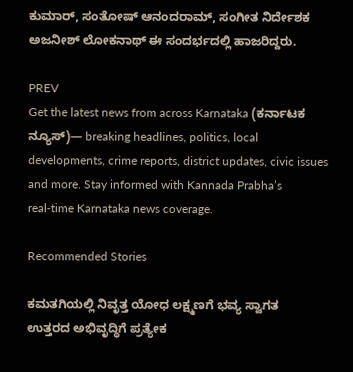ಕುಮಾರ್, ಸಂತೋಷ್ ಆನಂದರಾಮ್, ಸಂಗೀತ ನಿರ್ದೇಶಕ ಅಜನೀಶ್ ಲೋಕನಾಥ್ ಈ ಸಂದರ್ಭದಲ್ಲಿ ಹಾಜರಿದ್ದರು.

PREV
Get the latest news from across Karnataka (ಕರ್ನಾಟಕ ನ್ಯೂಸ್)— breaking headlines, politics, local developments, crime reports, district updates, civic issues and more. Stay informed with Kannada Prabha’s real‑time Karnataka news coverage.

Recommended Stories

ಕಮತಗಿಯಲ್ಲಿ ನಿವೃತ್ತ ಯೋಧ ಲಕ್ಷ್ಮಣಗೆ ಭವ್ಯ ಸ್ವಾಗತ
ಉತ್ತರದ ಅಭಿವೃದ್ಧಿಗೆ ಪ್ರತ್ಯೇಕ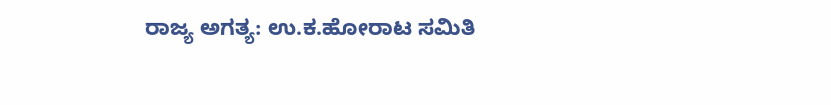ರಾಜ್ಯ ಅಗತ್ಯ: ಉ.ಕ.ಹೋರಾಟ ಸಮಿತಿ